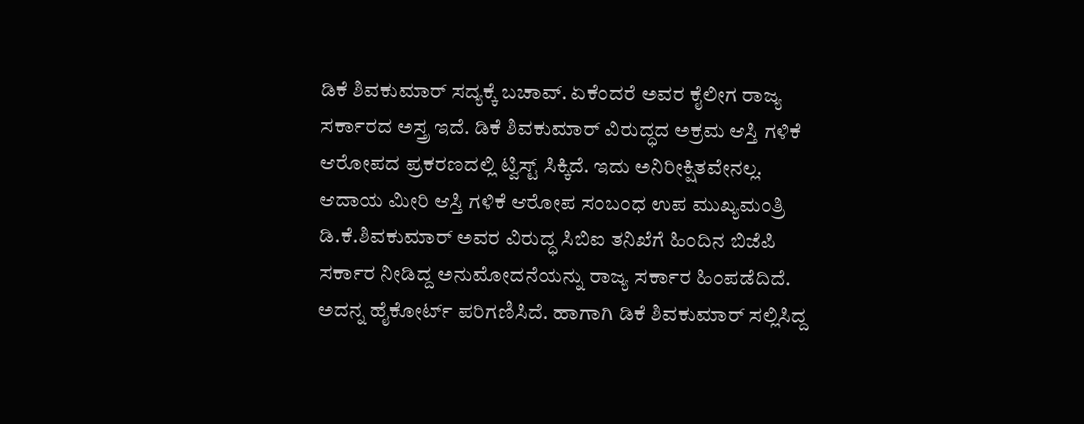ಡಿಕೆ ಶಿವಕುಮಾರ್ ಸದ್ಯಕ್ಕೆ ಬಚಾವ್. ಏಕೆಂದರೆ ಅವರ ಕೈಲೀಗ ರಾಜ್ಯ ಸರ್ಕಾರದ ಅಸ್ತ್ರ ಇದೆ. ಡಿಕೆ ಶಿವಕುಮಾರ್ ವಿರುದ್ಧದ ಅಕ್ರಮ ಆಸ್ತಿ ಗಳಿಕೆ ಆರೋಪದ ಪ್ರಕರಣದಲ್ಲಿ ಟ್ವಿಸ್ಟ್ ಸಿಕ್ಕಿದೆ. ಇದು ಅನಿರೀಕ್ಷಿತವೇನಲ್ಲ. ಆದಾಯ ಮೀರಿ ಆಸ್ತಿ ಗಳಿಕೆ ಆರೋಪ ಸಂಬಂಧ ಉಪ ಮುಖ್ಯಮಂತ್ರಿ ಡಿ.ಕೆ.ಶಿವಕುಮಾರ್ ಅವರ ವಿರುದ್ಧ ಸಿಬಿಐ ತನಿಖೆಗೆ ಹಿಂದಿನ ಬಿಜೆಪಿ ಸರ್ಕಾರ ನೀಡಿದ್ದ ಅನುಮೋದನೆಯನ್ನು ರಾಜ್ಯ ಸರ್ಕಾರ ಹಿಂಪಡೆದಿದೆ. ಅದನ್ನ ಹೈಕೋರ್ಟ್ ಪರಿಗಣಿಸಿದೆ. ಹಾಗಾಗಿ ಡಿಕೆ ಶಿವಕುಮಾರ್ ಸಲ್ಲಿಸಿದ್ದ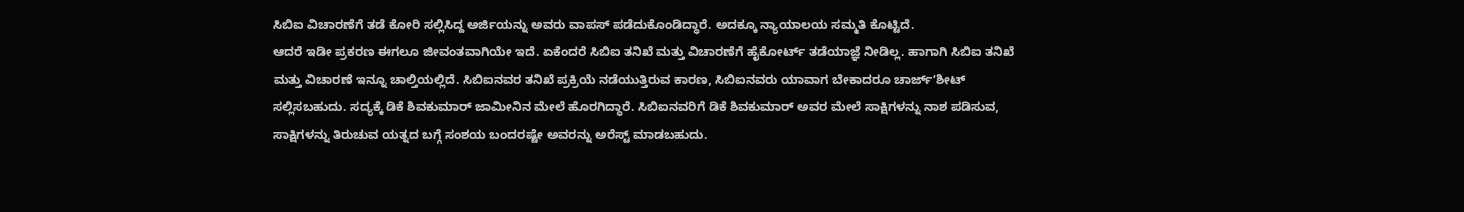ಸಿಬಿಐ ವಿಚಾರಣೆಗೆ ತಡೆ ಕೋರಿ ಸಲ್ಲಿಸಿದ್ದ ಅರ್ಜಿಯನ್ನು ಅವರು ವಾಪಸ್ ಪಡೆದುಕೊಂಡಿದ್ಧಾರೆ. ಅದಕ್ಕೂ ನ್ಯಾಯಾಲಯ ಸಮ್ಮತಿ ಕೊಟ್ಟಿದೆ.
ಆದರೆ ಇಡೀ ಪ್ರಕರಣ ಈಗಲೂ ಜೀವಂತವಾಗಿಯೇ ಇದೆ. ಏಕೆಂದರೆ ಸಿಬಿಐ ತನಿಖೆ ಮತ್ತು ವಿಚಾರಣೆಗೆ ಹೈಕೋರ್ಟ್ ತಡೆಯಾಜ್ಞೆ ನೀಡಿಲ್ಲ. ಹಾಗಾಗಿ ಸಿಬಿಐ ತನಿಖೆ ಮತ್ತು ವಿಚಾರಣೆ ಇನ್ನೂ ಚಾಲ್ತಿಯಲ್ಲಿದೆ. ಸಿಬಿಐನವರ ತನಿಖೆ ಪ್ರಕ್ರಿಯೆ ನಡೆಯುತ್ತಿರುವ ಕಾರಣ, ಸಿಬಿಐನವರು ಯಾವಾಗ ಬೇಕಾದರೂ ಚಾರ್ಜ್ʻಶೀಟ್ ಸಲ್ಲಿಸಬಹುದು. ಸದ್ಯಕ್ಕೆ ಡಿಕೆ ಶಿವಕುಮಾರ್ ಜಾಮೀನಿನ ಮೇಲೆ ಹೊರಗಿದ್ಧಾರೆ. ಸಿಬಿಐನವರಿಗೆ ಡಿಕೆ ಶಿವಕುಮಾರ್ ಅವರ ಮೇಲೆ ಸಾಕ್ಷಿಗಳನ್ನು ನಾಶ ಪಡಿಸುವ, ಸಾಕ್ಷಿಗಳನ್ನು ತಿರುಚುವ ಯತ್ನದ ಬಗ್ಗೆ ಸಂಶಯ ಬಂದರಷ್ಟೇ ಅವರನ್ನು ಅರೆಸ್ಟ್ ಮಾಡಬಹುದು.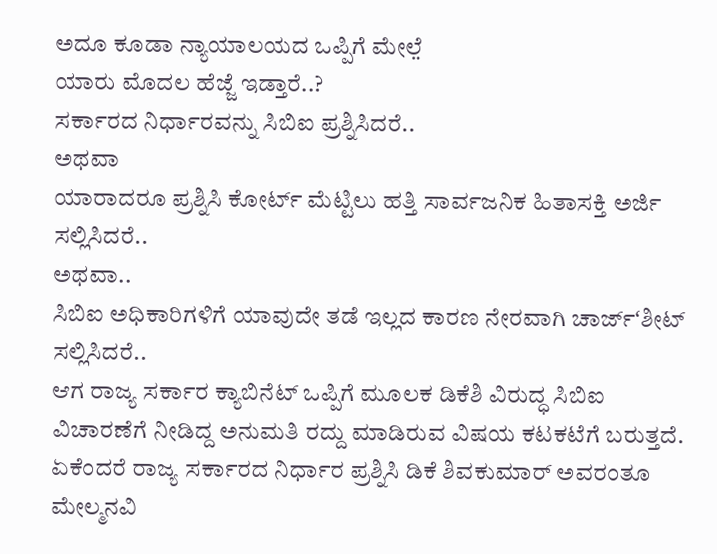ಅದೂ ಕೂಡಾ ನ್ಯಾಯಾಲಯದ ಒಪ್ಪಿಗೆ ಮೇಲೆ̤
ಯಾರು ಮೊದಲ ಹೆಜ್ಜೆ ಇಡ್ತಾರೆ..?
ಸರ್ಕಾರದ ನಿರ್ಧಾರವನ್ನು ಸಿಬಿಐ ಪ್ರಶ್ನಿಸಿದರೆ..
ಅಥವಾ
ಯಾರಾದರೂ ಪ್ರಶ್ನಿಸಿ ಕೋರ್ಟ್ ಮೆಟ್ಟಿಲು ಹತ್ತಿ ಸಾರ್ವಜನಿಕ ಹಿತಾಸಕ್ತಿ ಅರ್ಜಿ ಸಲ್ಲಿಸಿದರೆ..
ಅಥವಾ..
ಸಿಬಿಐ ಅಧಿಕಾರಿಗಳಿಗೆ ಯಾವುದೇ ತಡೆ ಇಲ್ಲದ ಕಾರಣ ನೇರವಾಗಿ ಚಾರ್ಜ್ʻಶೀಟ್ ಸಲ್ಲಿಸಿದರೆ..
ಆಗ ರಾಜ್ಯ ಸರ್ಕಾರ ಕ್ಯಾಬಿನೆಟ್ ಒಪ್ಪಿಗೆ ಮೂಲಕ ಡಿಕೆಶಿ ವಿರುದ್ಧ ಸಿಬಿಐ ವಿಚಾರಣೆಗೆ ನೀಡಿದ್ದ ಅನುಮತಿ ರದ್ದು ಮಾಡಿರುವ ವಿಷಯ ಕಟಕಟೆಗೆ ಬರುತ್ತದೆ. ಏಕೆಂದರೆ ರಾಜ್ಯ ಸರ್ಕಾರದ ನಿರ್ಧಾರ ಪ್ರಶ್ನಿಸಿ ಡಿಕೆ ಶಿವಕುಮಾರ್ ಅವರಂತೂ ಮೇಲ್ಮನವಿ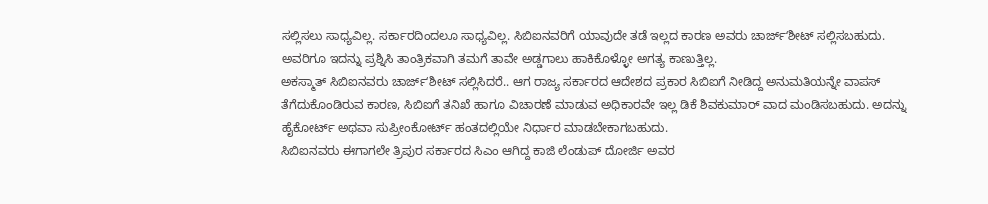ಸಲ್ಲಿಸಲು ಸಾಧ್ಯವಿಲ್ಲ. ಸರ್ಕಾರದಿಂದಲೂ ಸಾಧ್ಯವಿಲ್ಲ. ಸಿಬಿಐನವರಿಗೆ ಯಾವುದೇ ತಡೆ ಇಲ್ಲದ ಕಾರಣ ಅವರು ಚಾರ್ಜ್ʻಶೀಟ್ ಸಲ್ಲಿಸಬಹುದು. ಅವರಿಗೂ ಇದನ್ನು ಪ್ರಶ್ನಿಸಿ ತಾಂತ್ರಿಕವಾಗಿ ತಮಗೆ ತಾವೇ ಅಡ್ಡಗಾಲು ಹಾಕಿಕೊಳ್ಳೋ ಅಗತ್ಯ ಕಾಣುತ್ತಿಲ್ಲ.
ಅಕಸ್ಮಾತ್ ಸಿಬಿಐನವರು ಚಾರ್ಜ್ʻಶೀಟ್ ಸಲ್ಲಿಸಿದರೆ.. ಆಗ ರಾಜ್ಯ ಸರ್ಕಾರದ ಆದೇಶದ ಪ್ರಕಾರ ಸಿಬಿಐಗೆ ನೀಡಿದ್ದ ಅನುಮತಿಯನ್ನೇ ವಾಪಸ್ ತೆಗೆದುಕೊಂಡಿರುವ ಕಾರಣ, ಸಿಬಿಐಗೆ ತನಿಖೆ ಹಾಗೂ ವಿಚಾರಣೆ ಮಾಡುವ ಅಧಿಕಾರವೇ ಇಲ್ಲ ಡಿಕೆ ಶಿವಕುಮಾರ್ ವಾದ ಮಂಡಿಸಬಹುದು. ಅದನ್ನು ಹೈಕೋರ್ಟ್ ಅಥವಾ ಸುಪ್ರೀಂಕೋರ್ಟ್ ಹಂತದಲ್ಲಿಯೇ ನಿರ್ಧಾರ ಮಾಡಬೇಕಾಗಬಹುದು.
ಸಿಬಿಐನವರು ಈಗಾಗಲೇ ತ್ರಿಪುರ ಸರ್ಕಾರದ ಸಿಎಂ ಆಗಿದ್ದ ಕಾಜಿ ಲೆಂಡುಪ್ ದೋರ್ಜಿ ಅವರ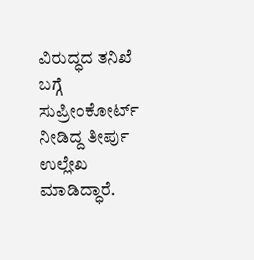ವಿರುದ್ಧದ ತನಿಖೆ ಬಗ್ಗೆ ಸುಪ್ರೀಂಕೋರ್ಟ್ ನೀಡಿದ್ದ ತೀರ್ಪು ಉಲ್ಲೇಖ ಮಾಡಿದ್ಧಾರೆ.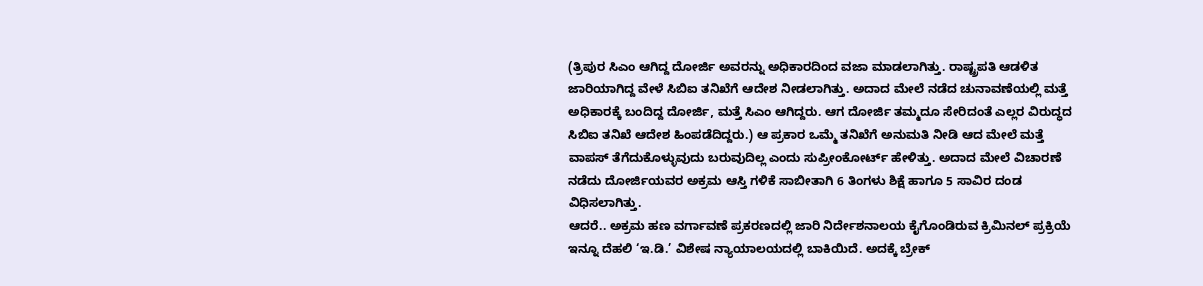(ತ್ರಿಪುರ ಸಿಎಂ ಆಗಿದ್ದ ದೋರ್ಜಿ ಅವರನ್ನು ಅಧಿಕಾರದಿಂದ ವಜಾ ಮಾಡಲಾಗಿತ್ತು. ರಾಷ್ಟ್ರಪತಿ ಆಡಳಿತ ಜಾರಿಯಾಗಿದ್ದ ವೇಳೆ ಸಿಬಿಐ ತನಿಖೆಗೆ ಆದೇಶ ನೀಡಲಾಗಿತ್ತು. ಅದಾದ ಮೇಲೆ ನಡೆದ ಚುನಾವಣೆಯಲ್ಲಿ ಮತ್ತೆ ಅಧಿಕಾರಕ್ಕೆ ಬಂದಿದ್ದ ದೋರ್ಜಿ, ಮತ್ತೆ ಸಿಎಂ ಆಗಿದ್ದರು. ಆಗ ದೋರ್ಜಿ ತಮ್ಮದೂ ಸೇರಿದಂತೆ ಎಲ್ಲರ ವಿರುದ್ಧದ ಸಿಬಿಐ ತನಿಖೆ ಆದೇಶ ಹಿಂಪಡೆದಿದ್ದರು.) ಆ ಪ್ರಕಾರ ಒಮ್ಮೆ ತನಿಖೆಗೆ ಅನುಮತಿ ನೀಡಿ ಆದ ಮೇಲೆ ಮತ್ತೆ ವಾಪಸ್ ತೆಗೆದುಕೊಳ್ಳುವುದು ಬರುವುದಿಲ್ಲ ಎಂದು ಸುಪ್ರೀಂಕೋರ್ಟ್ ಹೇಳಿತ್ತು. ಅದಾದ ಮೇಲೆ ವಿಚಾರಣೆ ನಡೆದು ದೋರ್ಜಿಯವರ ಅಕ್ರಮ ಆಸ್ತಿ ಗಳಿಕೆ ಸಾಬೀತಾಗಿ 6 ತಿಂಗಳು ಶಿಕ್ಷೆ ಹಾಗೂ 5 ಸಾವಿರ ದಂಡ ವಿಧಿಸಲಾಗಿತ್ತು.
ಆದರೆ.. ಅಕ್ರಮ ಹಣ ವರ್ಗಾವಣೆ ಪ್ರಕರಣದಲ್ಲಿ ಜಾರಿ ನಿರ್ದೇಶನಾಲಯ ಕೈಗೊಂಡಿರುವ ಕ್ರಿಮಿನಲ್ ಪ್ರಕ್ರಿಯೆ ಇನ್ನೂ ದೆಹಲಿ ‘ಇ.ಡಿ.’ ವಿಶೇಷ ನ್ಯಾಯಾಲಯದಲ್ಲಿ ಬಾಕಿಯಿದೆ. ಅದಕ್ಕೆ ಬ್ರೇಕ್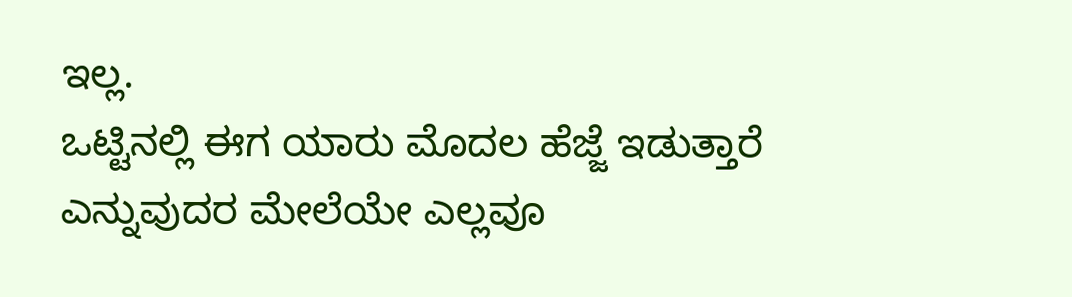ಇಲ್ಲ.
ಒಟ್ಟಿನಲ್ಲಿ ಈಗ ಯಾರು ಮೊದಲ ಹೆಜ್ಜೆ ಇಡುತ್ತಾರೆ ಎನ್ನುವುದರ ಮೇಲೆಯೇ ಎಲ್ಲವೂ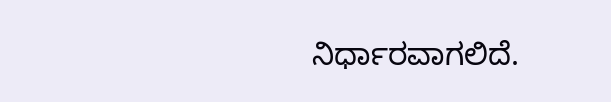ನಿರ್ಧಾರವಾಗಲಿದೆ.